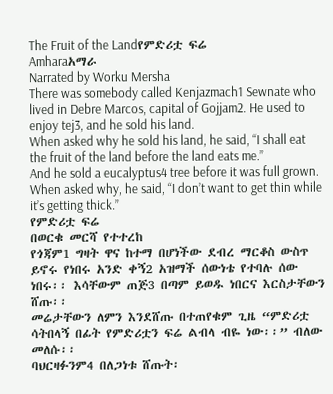The Fruit of the Landየምድሪቷ ፍሬ
Amharaአማራ
Narrated by Worku Mersha
There was somebody called Kenjazmach1 Sewnate who lived in Debre Marcos, capital of Gojjam2. He used to enjoy tej3, and he sold his land.
When asked why he sold his land, he said, “I shall eat the fruit of the land before the land eats me.”
And he sold a eucalyptus4 tree before it was full grown.
When asked why, he said, “I don’t want to get thin while it’s getting thick.”
የምድሪቷ ፍሬ
በወርቁ መርሻ የተተረከ
የጎጃም1 ግዛት ዋና ከተማ በሆነችው ደብረ ማርቆስ ውስጥ ይኖሩ የነበሩ አንድ ቀኝ2 አዝማች ሰውነቴ የተባሉ ሰው ነበሩ፡፡ እሳቸውም ጠጅ3 በጣም ይወዱ ነበርና እርስታቸውን ሸጡ፡፡
መሬታቸውን ለምን እንደሸጡ በተጠየቁም ጊዜ “ምድሪቷ ሳትበላኝ በፊት የምድሪቷን ፍሬ ልብላ ብዬ ነው፡፡” ብለው መለሱ፡፡
ባህርዛፉንም4 በለጋነቱ ሸጡት፡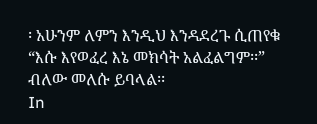፡ አሁንም ለምን እንዲህ እንዳደረጉ ሲጠየቁ “እሱ እየወፈረ እኔ መክሳት አልፈልግም፡፡” ብለው መለሱ ይባላል፡፡
In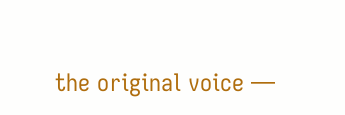the original voice —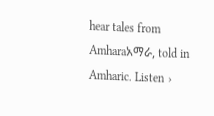hear tales from Amharaአማራ, told in Amharic. Listen ›